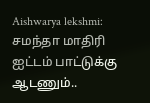Aishwarya lekshmi: சமந்தா மாதிரி ஐட்டம் பாட்டுக்கு ஆடணும்..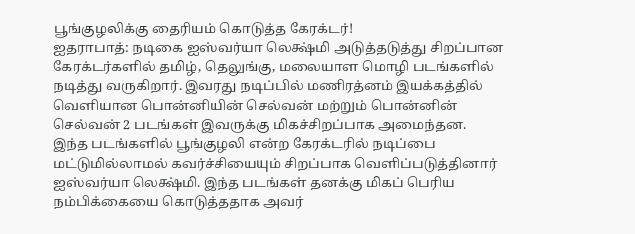பூங்குழலிக்கு தைரியம் கொடுத்த கேரக்டர்!
ஐதராபாத்: நடிகை ஐஸ்வர்யா லெக்ஷ்மி அடுத்தடுத்து சிறப்பான கேரக்டர்களில் தமிழ், தெலுங்கு, மலையாள மொழி படங்களில் நடித்து வருகிறார். இவரது நடிப்பில் மணிரத்னம் இயக்கத்தில் வெளியான பொன்னியின் செல்வன் மற்றும் பொன்னின் செல்வன் 2 படங்கள் இவருக்கு மிகச்சிறப்பாக அமைந்தன.
இந்த படங்களில் பூங்குழலி என்ற கேரக்டரில் நடிப்பை மட்டுமில்லாமல் கவர்ச்சியையும் சிறப்பாக வெளிப்படுத்தினார் ஐஸ்வர்யா லெக்ஷ்மி. இந்த படங்கள் தனக்கு மிகப் பெரிய நம்பிக்கையை கொடுத்ததாக அவர்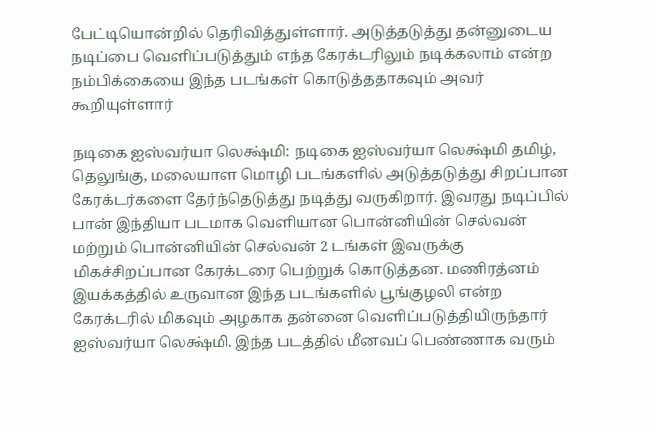பேட்டியொன்றில் தெரிவித்துள்ளார். அடுத்தடுத்து தன்னுடைய நடிப்பை வெளிப்படுத்தும் எந்த கேரக்டரிலும் நடிக்கலாம் என்ற நம்பிக்கையை இந்த படங்கள் கொடுத்ததாகவும் அவர் கூறியுள்ளார்

நடிகை ஐஸ்வர்யா லெக்ஷ்மி: நடிகை ஐஸ்வர்யா லெக்ஷ்மி தமிழ், தெலுங்கு, மலையாள மொழி படங்களில் அடுத்தடுத்து சிறப்பான கேரக்டர்களை தேர்ந்தெடுத்து நடித்து வருகிறார். இவரது நடிப்பில் பான் இந்தியா படமாக வெளியான பொன்னியின் செல்வன் மற்றும் பொன்னியின் செல்வன் 2 டங்கள் இவருக்கு மிகச்சிறப்பான கேரக்டரை பெற்றுக் கொடுத்தன. மணிரத்னம் இயக்கத்தில் உருவான இந்த படங்களில் பூங்குழலி என்ற கேரக்டரில் மிகவும் அழகாக தன்னை வெளிப்படுத்தியிருந்தார் ஐஸ்வர்யா லெக்ஷ்மி. இந்த படத்தில் மீனவப் பெண்ணாக வரும்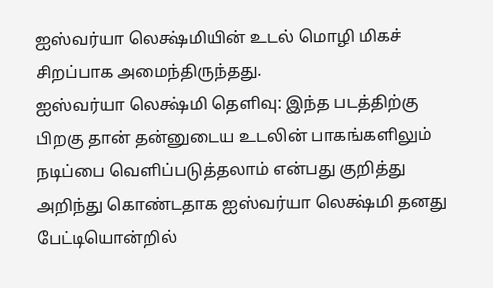ஐஸ்வர்யா லெக்ஷ்மியின் உடல் மொழி மிகச் சிறப்பாக அமைந்திருந்தது.
ஐஸ்வர்யா லெக்ஷ்மி தெளிவு: இந்த படத்திற்கு பிறகு தான் தன்னுடைய உடலின் பாகங்களிலும் நடிப்பை வெளிப்படுத்தலாம் என்பது குறித்து அறிந்து கொண்டதாக ஐஸ்வர்யா லெக்ஷ்மி தனது பேட்டியொன்றில்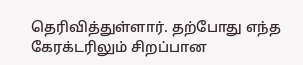தெரிவித்துள்ளார். தற்போது எந்த கேரக்டரிலும் சிறப்பான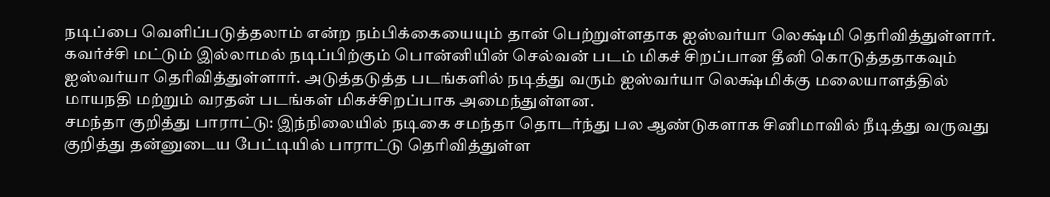நடிப்பை வெளிப்படுத்தலாம் என்ற நம்பிக்கையையும் தான் பெற்றுள்ளதாக ஐஸ்வர்யா லெக்ஷ்மி தெரிவித்துள்ளார். கவர்ச்சி மட்டும் இல்லாமல் நடிப்பிற்கும் பொன்னியின் செல்வன் படம் மிகச் சிறப்பான தீனி கொடுத்ததாகவும் ஐஸ்வர்யா தெரிவித்துள்ளார். அடுத்தடுத்த படங்களில் நடித்து வரும் ஐஸ்வர்யா லெக்ஷ்மிக்கு மலையாளத்தில் மாயநதி மற்றும் வரதன் படங்கள் மிகச்சிறப்பாக அமைந்துள்ளன.
சமந்தா குறித்து பாராட்டு: இந்நிலையில் நடிகை சமந்தா தொடர்ந்து பல ஆண்டுகளாக சினிமாவில் நீடித்து வருவது குறித்து தன்னுடைய பேட்டியில் பாராட்டு தெரிவித்துள்ள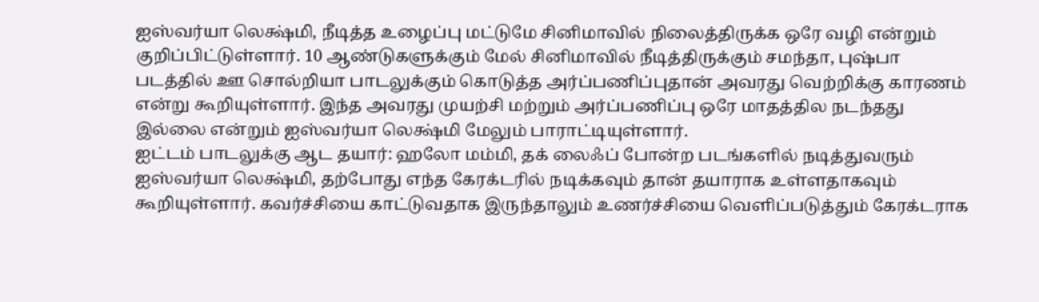ஐஸ்வர்யா லெக்ஷ்மி, நீடித்த உழைப்பு மட்டுமே சினிமாவில் நிலைத்திருக்க ஒரே வழி என்றும் குறிப்பிட்டுள்ளார். 10 ஆண்டுகளுக்கும் மேல் சினிமாவில் நீடித்திருக்கும் சமந்தா, புஷ்பா படத்தில் ஊ சொல்றியா பாடலுக்கும் கொடுத்த அர்ப்பணிப்புதான் அவரது வெற்றிக்கு காரணம் என்று கூறியுள்ளார். இந்த அவரது முயற்சி மற்றும் அர்ப்பணிப்பு ஒரே மாதத்தில நடந்தது இல்லை என்றும் ஐஸ்வர்யா லெக்ஷ்மி மேலும் பாராட்டியுள்ளார்.
ஐட்டம் பாடலுக்கு ஆட தயார்: ஹலோ மம்மி, தக் லைஃப் போன்ற படங்களில் நடித்துவரும் ஐஸ்வர்யா லெக்ஷ்மி, தற்போது எந்த கேரக்டரில் நடிக்கவும் தான் தயாராக உள்ளதாகவும் கூறியுள்ளார். கவர்ச்சியை காட்டுவதாக இருந்தாலும் உணர்ச்சியை வெளிப்படுத்தும் கேரக்டராக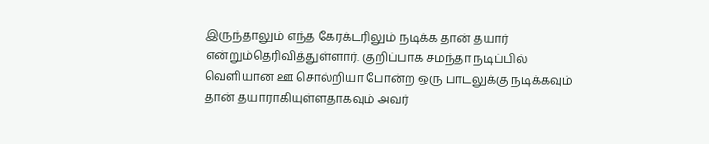இருந்தாலும் எந்த கேரக்டரிலும் நடிக்க தான் தயார் என்றும்தெரிவித்துள்ளார். குறிப்பாக சமந்தா நடிப்பில் வெளியான ஊ சொல்றியா போன்ற ஒரு பாடலுக்கு நடிக்கவும் தான் தயாராகியுள்ளதாகவும் அவர்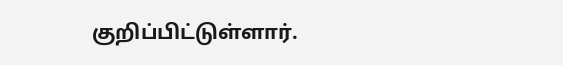குறிப்பிட்டுள்ளார்.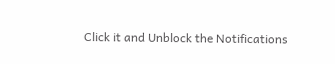Click it and Unblock the Notifications